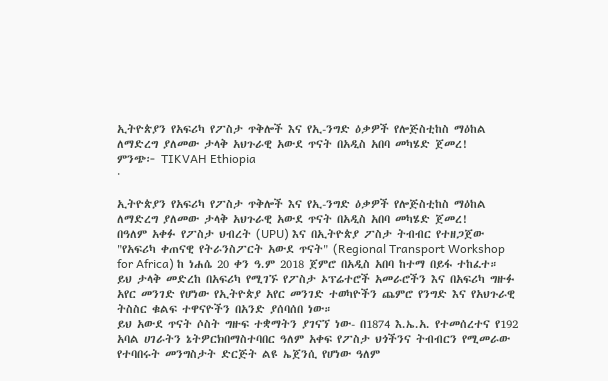ኢትዮጵያን የአፍሪካ የፖስታ ጥቅሎች እና የኢ-ንግድ ዕቃዎች የሎጅስቲከስ ማዕከል ለማድረግ ያለመው ታላቅ አህጉራዊ አውደ ጥናት በአዲስ አበባ መካሄድ ጀመረ!
ምንጭ፦ TIKVAH Ethiopia
·

ኢትዮጵያን የአፍሪካ የፖስታ ጥቅሎች እና የኢ-ንግድ ዕቃዎች የሎጅስቲከስ ማዕከል ለማድረግ ያለመው ታላቅ አህጉራዊ አውደ ጥናት በአዲስ አበባ መካሄድ ጀመረ!
በዓለም አቀፉ የፖስታ ህብረት (UPU) እና በኢትዮጵያ ፖስታ ትብብር የተዘጋጀው "የአፍሪካ ቀጠናዊ የትራንስፖርት አውደ ጥናት" (Regional Transport Workshop for Africa) ከ ነሐሴ 20 ቀን ዓ.ም 2018 ጀምሮ በአዲስ አበባ ከተማ በይፋ ተከፈተ። ይህ ታላቅ መድረከ በአፍሪካ የሚገኙ የፖስታ ኦፕሬተሮች አመራሮችን እና በአፍሪካ ግዙፉ አየር መንገድ የሆነው የኢትዮጵያ አየር መንገድ ተወካዮችን ጨምሮ የንግድ እና የአህጉራዊ ትስስር ቁልፍ ተዋናዮችን በአንድ ያሰባሰበ ነው።
ይህ አውደ ጥናት ሶስት ግዙፍ ተቋማትን ያገናኘ ነው- በ1874 እ.ኤ.አ. የተመሰረተና የ192 አባል ሀገራትን ኔትዎርክበማስተባበር ዓለም አቀፍ የፖስታ ህጎችንና ትብብርን የሚመራው የተባበሩት መንግስታት ድርጅት ልዩ ኤጀንሲ የሆነው ዓለም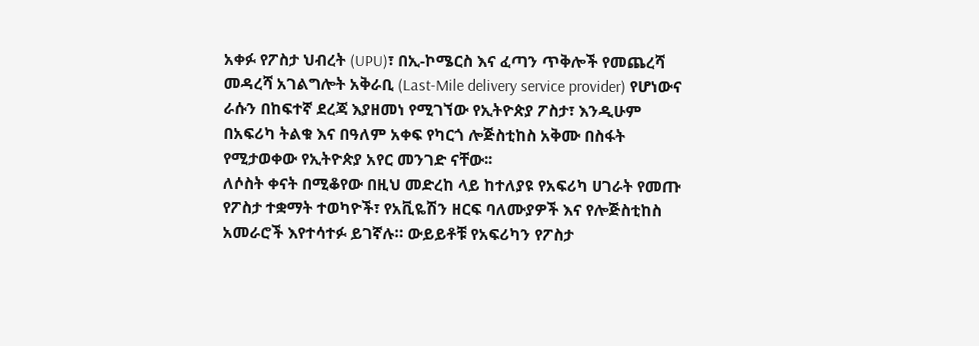አቀፉ የፖስታ ህብረት (UPU)፣ በኢ-ኮሜርስ እና ፈጣን ጥቅሎች የመጨረሻ መዳረሻ አገልግሎት አቅራቢ (Last-Mile delivery service provider) የሆነውና ራሱን በከፍተኛ ደረጃ እያዘመነ የሚገኘው የኢትዮጵያ ፖስታ፣ እንዲሁም በአፍሪካ ትልቁ እና በዓለም አቀፍ የካርጎ ሎጅስቲከስ አቅሙ በስፋት የሚታወቀው የኢትዮጵያ አየር መንገድ ናቸው፡፡
ለሶስት ቀናት በሚቆየው በዚህ መድረከ ላይ ከተለያዩ የአፍሪካ ሀገራት የመጡ የፖስታ ተቋማት ተወካዮች፣ የአቪዬሽን ዘርፍ ባለሙያዎች እና የሎጅስቲከስ አመራሮች እየተሳተፉ ይገኛሉ። ውይይቶቹ የአፍሪካን የፖስታ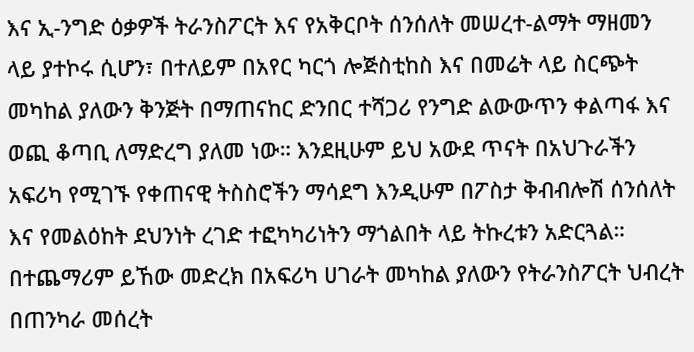እና ኢ-ንግድ ዕቃዎች ትራንስፖርት እና የአቅርቦት ሰንሰለት መሠረተ-ልማት ማዘመን ላይ ያተኮሩ ሲሆን፣ በተለይም በአየር ካርጎ ሎጅስቲከስ እና በመሬት ላይ ስርጭት መካከል ያለውን ቅንጅት በማጠናከር ድንበር ተሻጋሪ የንግድ ልውውጥን ቀልጣፋ እና ወጪ ቆጣቢ ለማድረግ ያለመ ነው። እንደዚሁም ይህ አውደ ጥናት በአህጉራችን አፍሪካ የሚገኙ የቀጠናዊ ትስስሮችን ማሳደግ እንዲሁም በፖስታ ቅብብሎሽ ሰንሰለት እና የመልዕከት ደህንነት ረገድ ተፎካካሪነትን ማጎልበት ላይ ትኩረቱን አድርጓል።
በተጨማሪም ይኸው መድረክ በአፍሪካ ሀገራት መካከል ያለውን የትራንስፖርት ህብረት በጠንካራ መሰረት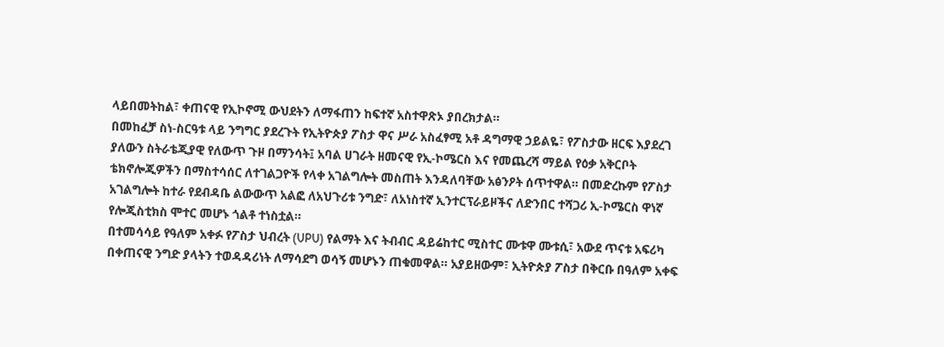ላይበመትከል፣ ቀጠናዊ የኢኮኖሚ ውህደትን ለማፋጠን ከፍተኛ አስተዋጽኦ ያበረክታል።
በመከፈቻ ስነ-ስርዓቱ ላይ ንግግር ያደረጉት የኢትዮጵያ ፖስታ ዋና ሥራ አስፈፃሚ አቶ ዳግማዊ ኃይልዬ፣ የፖስታው ዘርፍ እያደረገ ያለውን ስትራቴጂያዊ የለውጥ ጉዞ በማንሳት፤ አባል ሀገራት ዘመናዊ የኢ-ኮሜርስ እና የመጨረሻ ማይል የዕቃ አቅርቦት ቴክኖሎጂዎችን በማስተሳሰር ለተገልጋዮች የላቀ አገልግሎት መስጠት እንዳለባቸው አፅንዖት ሰጥተዋል። በመድረኩም የፖስታ አገልግሎት ከተራ የደብዳቤ ልውውጥ አልፎ ለአህጉሪቱ ንግድ፣ ለአነስተኛ ኢንተርፕራይዞችና ለድንበር ተሻጋሪ ኢ-ኮሜርስ ዋነኛ የሎጂስቲክስ ሞተር መሆኑ ጎልቶ ተነስቷል።
በተመሳሳይ የዓለም አቀፉ የፖስታ ህብረት (UPU) የልማት እና ትብብር ዳይሬከተር ሚስተር ሙቱዋ ሙቱሲ፣ አውደ ጥናቱ አፍሪካ በቀጠናዊ ንግድ ያላትን ተወዳዳሪነት ለማሳደግ ወሳኝ መሆኑን ጠቁመዋል። አያይዘውም፣ ኢትዮጵያ ፖስታ በቅርቡ በዓለም አቀፍ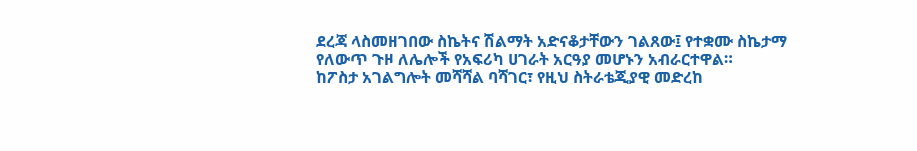ደረጃ ላስመዘገበው ስኬትና ሽልማት አድናቆታቸውን ገልጸው፤ የተቋሙ ስኬታማ የለውጥ ጉዞ ለሌሎች የአፍሪካ ሀገራት አርዓያ መሆኑን አብራርተዋል።
ከፖስታ አገልግሎት መሻሻል ባሻገር፣ የዚህ ስትራቴጂያዊ መድረከ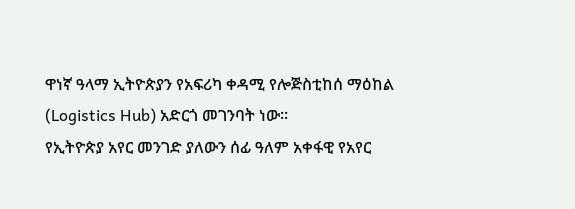ዋነኛ ዓላማ ኢትዮጵያን የአፍሪካ ቀዳሚ የሎጅስቲከሰ ማዕከል (Logistics Hub) አድርጎ መገንባት ነው፡፡
የኢትዮጵያ አየር መንገድ ያለውን ሰፊ ዓለም አቀፋዊ የአየር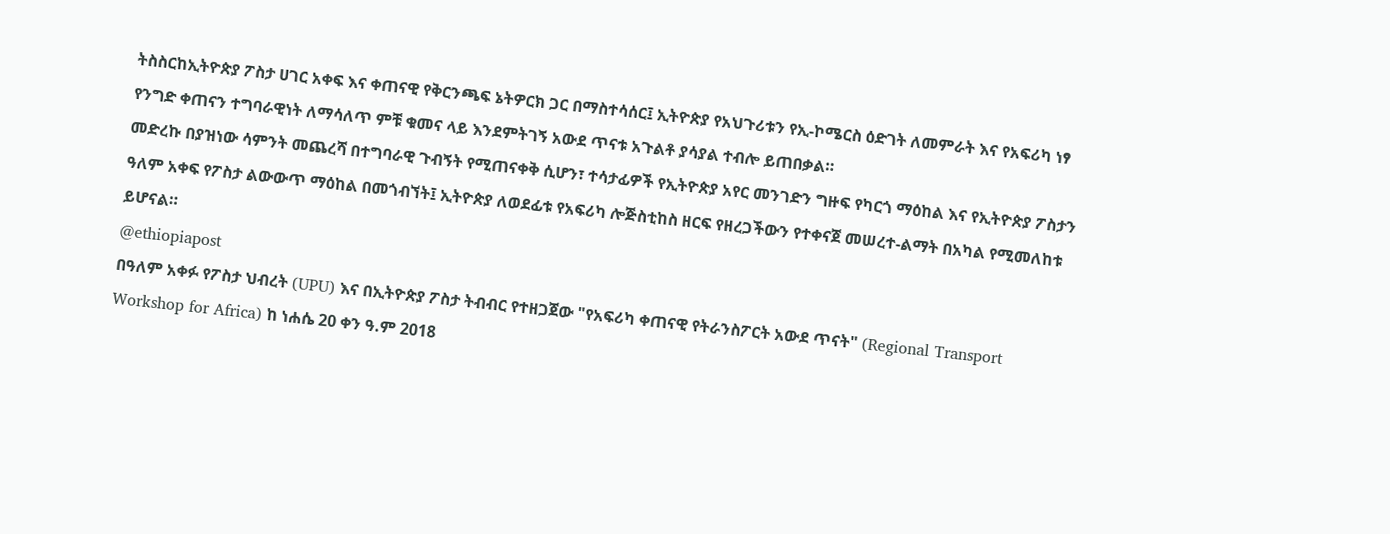ትስስርከኢትዮጵያ ፖስታ ሀገር አቀፍ እና ቀጠናዊ የቅርንጫፍ ኔትዎርክ ጋር በማስተሳሰር፤ ኢትዮጵያ የአህጉሪቱን የኢ-ኮሜርስ ዕድገት ለመምራት እና የአፍሪካ ነፃ የንግድ ቀጠናን ተግባራዊነት ለማሳለጥ ምቹ ቁመና ላይ እንደምትገኝ አውደ ጥናቱ አጉልቶ ያሳያል ተብሎ ይጠበቃል።
መድረኩ በያዝነው ሳምንት መጨረሻ በተግባራዊ ጉብኝት የሚጠናቀቅ ሲሆን፣ ተሳታፊዎች የኢትዮጵያ አየር መንገድን ግዙፍ የካርጎ ማዕከል እና የኢትዮጵያ ፖስታን ዓለም አቀፍ የፖስታ ልውውጥ ማዕከል በመጎብኘት፤ ኢትዮጵያ ለወደፊቱ የአፍሪካ ሎጅስቲከስ ዘርፍ የዘረጋችውን የተቀናጀ መሠረተ-ልማት በአካል የሚመለከቱ ይሆናል።
@ethiopiapost
በዓለም አቀፉ የፖስታ ህብረት (UPU) እና በኢትዮጵያ ፖስታ ትብብር የተዘጋጀው "የአፍሪካ ቀጠናዊ የትራንስፖርት አውደ ጥናት" (Regional Transport Workshop for Africa) ከ ነሐሴ 20 ቀን ዓ.ም 2018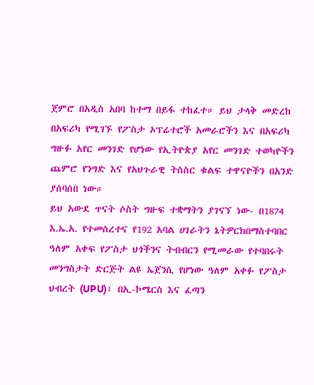ጀምሮ በአዲስ አበባ ከተማ በይፋ ተከፈተ። ይህ ታላቅ መድረከ በአፍሪካ የሚገኙ የፖስታ ኦፕሬተሮች አመራሮችን እና በአፍሪካ ግዙፉ አየር መንገድ የሆነው የኢትዮጵያ አየር መንገድ ተወካዮችን ጨምሮ የንግድ እና የአህጉራዊ ትስስር ቁልፍ ተዋናዮችን በአንድ ያሰባሰበ ነው።
ይህ አውደ ጥናት ሶስት ግዙፍ ተቋማትን ያገናኘ ነው- በ1874 እ.ኤ.አ. የተመሰረተና የ192 አባል ሀገራትን ኔትዎርክበማስተባበር ዓለም አቀፍ የፖስታ ህጎችንና ትብብርን የሚመራው የተባበሩት መንግስታት ድርጅት ልዩ ኤጀንሲ የሆነው ዓለም አቀፉ የፖስታ ህብረት (UPU)፣ በኢ-ኮሜርስ እና ፈጣን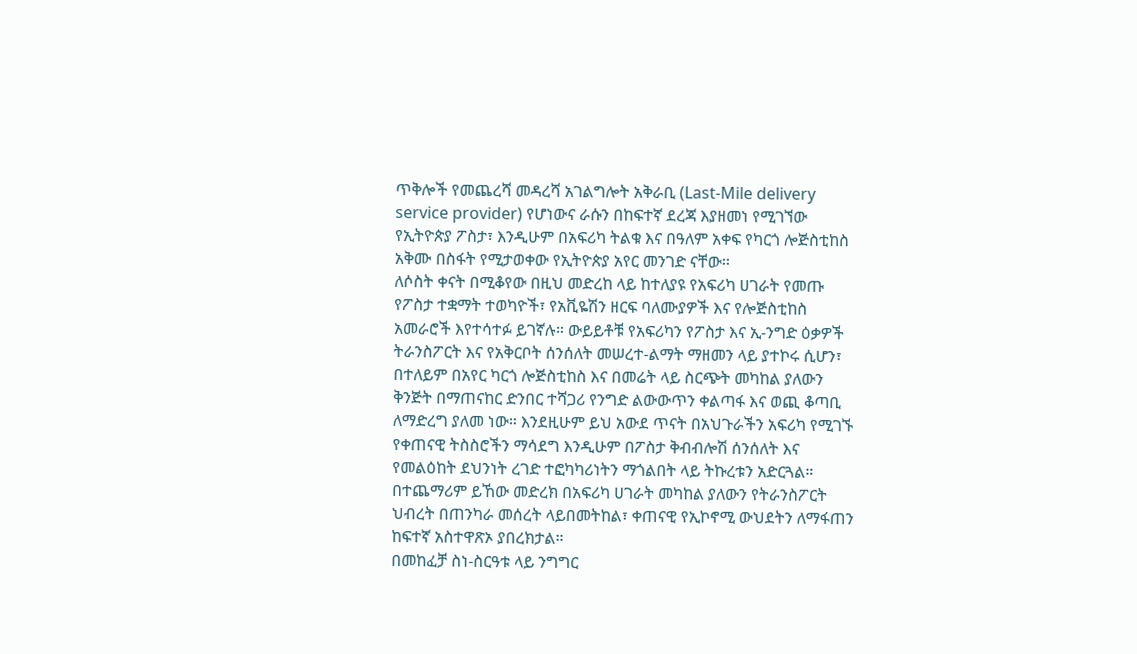ጥቅሎች የመጨረሻ መዳረሻ አገልግሎት አቅራቢ (Last-Mile delivery service provider) የሆነውና ራሱን በከፍተኛ ደረጃ እያዘመነ የሚገኘው የኢትዮጵያ ፖስታ፣ እንዲሁም በአፍሪካ ትልቁ እና በዓለም አቀፍ የካርጎ ሎጅስቲከስ አቅሙ በስፋት የሚታወቀው የኢትዮጵያ አየር መንገድ ናቸው፡፡
ለሶስት ቀናት በሚቆየው በዚህ መድረከ ላይ ከተለያዩ የአፍሪካ ሀገራት የመጡ የፖስታ ተቋማት ተወካዮች፣ የአቪዬሽን ዘርፍ ባለሙያዎች እና የሎጅስቲከስ አመራሮች እየተሳተፉ ይገኛሉ። ውይይቶቹ የአፍሪካን የፖስታ እና ኢ-ንግድ ዕቃዎች ትራንስፖርት እና የአቅርቦት ሰንሰለት መሠረተ-ልማት ማዘመን ላይ ያተኮሩ ሲሆን፣ በተለይም በአየር ካርጎ ሎጅስቲከስ እና በመሬት ላይ ስርጭት መካከል ያለውን ቅንጅት በማጠናከር ድንበር ተሻጋሪ የንግድ ልውውጥን ቀልጣፋ እና ወጪ ቆጣቢ ለማድረግ ያለመ ነው። እንደዚሁም ይህ አውደ ጥናት በአህጉራችን አፍሪካ የሚገኙ የቀጠናዊ ትስስሮችን ማሳደግ እንዲሁም በፖስታ ቅብብሎሽ ሰንሰለት እና የመልዕከት ደህንነት ረገድ ተፎካካሪነትን ማጎልበት ላይ ትኩረቱን አድርጓል።
በተጨማሪም ይኸው መድረክ በአፍሪካ ሀገራት መካከል ያለውን የትራንስፖርት ህብረት በጠንካራ መሰረት ላይበመትከል፣ ቀጠናዊ የኢኮኖሚ ውህደትን ለማፋጠን ከፍተኛ አስተዋጽኦ ያበረክታል።
በመከፈቻ ስነ-ስርዓቱ ላይ ንግግር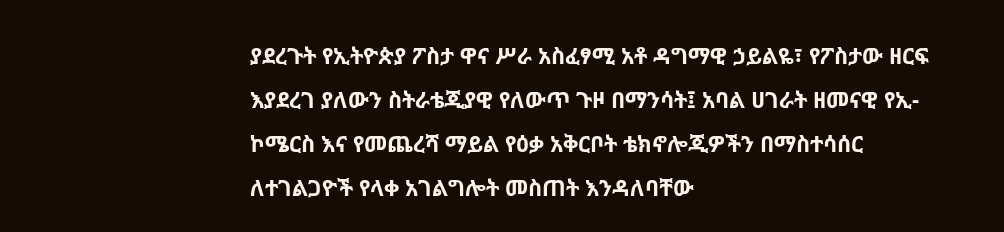ያደረጉት የኢትዮጵያ ፖስታ ዋና ሥራ አስፈፃሚ አቶ ዳግማዊ ኃይልዬ፣ የፖስታው ዘርፍ እያደረገ ያለውን ስትራቴጂያዊ የለውጥ ጉዞ በማንሳት፤ አባል ሀገራት ዘመናዊ የኢ-ኮሜርስ እና የመጨረሻ ማይል የዕቃ አቅርቦት ቴክኖሎጂዎችን በማስተሳሰር ለተገልጋዮች የላቀ አገልግሎት መስጠት እንዳለባቸው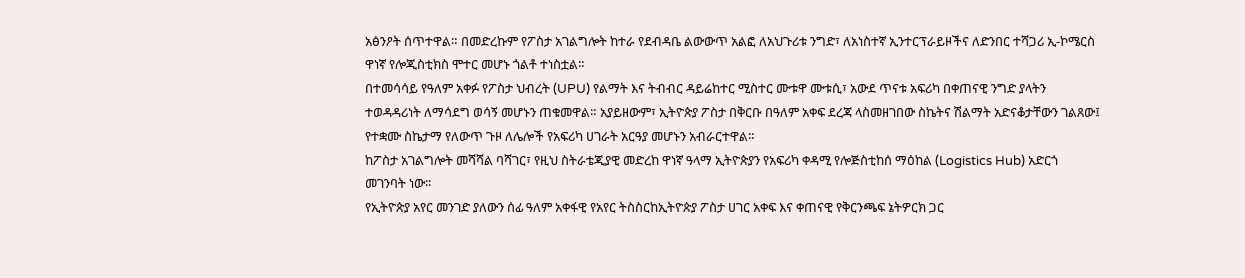አፅንዖት ሰጥተዋል። በመድረኩም የፖስታ አገልግሎት ከተራ የደብዳቤ ልውውጥ አልፎ ለአህጉሪቱ ንግድ፣ ለአነስተኛ ኢንተርፕራይዞችና ለድንበር ተሻጋሪ ኢ-ኮሜርስ ዋነኛ የሎጂስቲክስ ሞተር መሆኑ ጎልቶ ተነስቷል።
በተመሳሳይ የዓለም አቀፉ የፖስታ ህብረት (UPU) የልማት እና ትብብር ዳይሬከተር ሚስተር ሙቱዋ ሙቱሲ፣ አውደ ጥናቱ አፍሪካ በቀጠናዊ ንግድ ያላትን ተወዳዳሪነት ለማሳደግ ወሳኝ መሆኑን ጠቁመዋል። አያይዘውም፣ ኢትዮጵያ ፖስታ በቅርቡ በዓለም አቀፍ ደረጃ ላስመዘገበው ስኬትና ሽልማት አድናቆታቸውን ገልጸው፤ የተቋሙ ስኬታማ የለውጥ ጉዞ ለሌሎች የአፍሪካ ሀገራት አርዓያ መሆኑን አብራርተዋል።
ከፖስታ አገልግሎት መሻሻል ባሻገር፣ የዚህ ስትራቴጂያዊ መድረከ ዋነኛ ዓላማ ኢትዮጵያን የአፍሪካ ቀዳሚ የሎጅስቲከሰ ማዕከል (Logistics Hub) አድርጎ መገንባት ነው፡፡
የኢትዮጵያ አየር መንገድ ያለውን ሰፊ ዓለም አቀፋዊ የአየር ትስስርከኢትዮጵያ ፖስታ ሀገር አቀፍ እና ቀጠናዊ የቅርንጫፍ ኔትዎርክ ጋር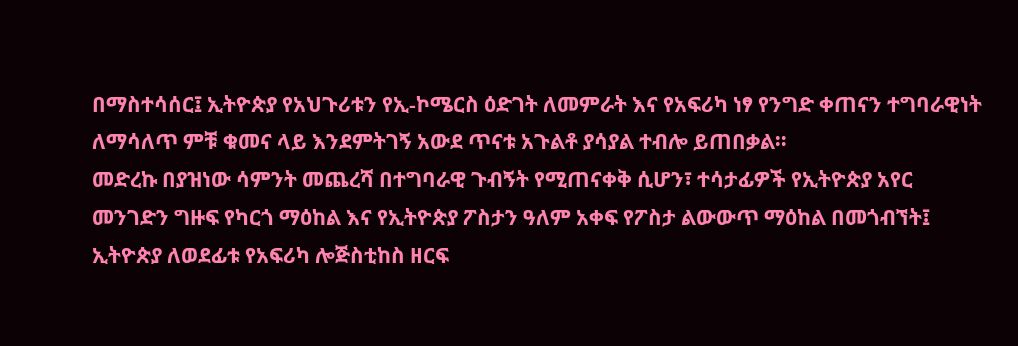በማስተሳሰር፤ ኢትዮጵያ የአህጉሪቱን የኢ-ኮሜርስ ዕድገት ለመምራት እና የአፍሪካ ነፃ የንግድ ቀጠናን ተግባራዊነት ለማሳለጥ ምቹ ቁመና ላይ እንደምትገኝ አውደ ጥናቱ አጉልቶ ያሳያል ተብሎ ይጠበቃል።
መድረኩ በያዝነው ሳምንት መጨረሻ በተግባራዊ ጉብኝት የሚጠናቀቅ ሲሆን፣ ተሳታፊዎች የኢትዮጵያ አየር መንገድን ግዙፍ የካርጎ ማዕከል እና የኢትዮጵያ ፖስታን ዓለም አቀፍ የፖስታ ልውውጥ ማዕከል በመጎብኘት፤ ኢትዮጵያ ለወደፊቱ የአፍሪካ ሎጅስቲከስ ዘርፍ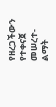የዘረጋችውን የተቀናጀ መሠረተ-ልማት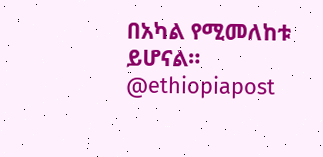በአካል የሚመለከቱ ይሆናል።
@ethiopiapost